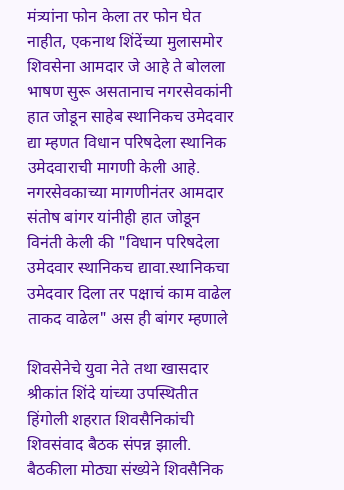मंत्र्यांना फोन केला तर फोन घेत नाहीत, एकनाथ शिंदेंच्या मुलासमोर शिवसेना आमदार जे आहे ते बोलला
भाषण सुरू असतानाच नगरसेवकांनी हात जोडून साहेब स्थानिकच उमेदवार द्या म्हणत विधान परिषदेला स्थानिक उमेदवाराची मागणी केली आहे. नगरसेवकाच्या मागणीनंतर आमदार संतोष बांगर यांनीही हात जोडून विनंती केली की "विधान परिषदेला उमेदवार स्थानिकच द्यावा.स्थानिकचा उमेदवार दिला तर पक्षाचं काम वाढेल ताकद वाढेल" अस ही बांगर म्हणाले

शिवसेनेचे युवा नेते तथा खासदार श्रीकांत शिंदे यांच्या उपस्थितीत हिंगोली शहरात शिवसैनिकांची शिवसंवाद बैठक संपन्न झाली. बैठकीला मोठ्या संख्येने शिवसैनिक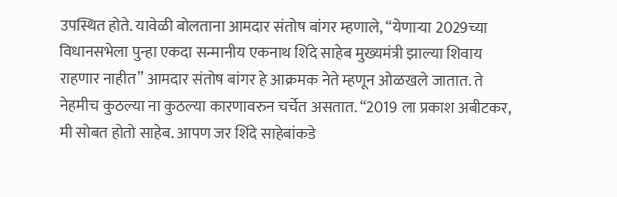उपस्थित होते. यावेळी बोलताना आमदार संतोष बांगर म्हणाले, “येणाऱ्या 2029च्या विधानसभेला पुन्हा एकदा सन्मानीय एकनाथ शिंदे साहेब मुख्यमंत्री झाल्या शिवाय राहणार नाहीत” आमदार संतोष बांगर हे आक्रमक नेते म्हणून ओळखले जातात. ते नेहमीच कुठल्या ना कुठल्या कारणावरुन चर्चेत असतात. “2019 ला प्रकाश अबीटकर, मी सोबत होतो साहेब. आपण जर शिंदे साहेबांकडे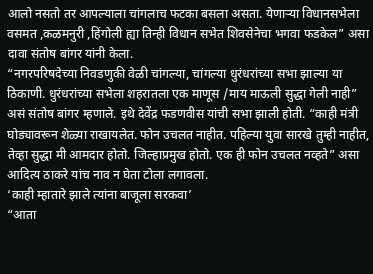आलो नसतो तर आपल्याला चांगलाच फटका बसला असता. येणाऱ्या विधानसभेला वसमत ,कळमनुरी ,हिंगोली ह्या तिन्ही विधान सभेत शिवसेनेचा भगवा फडकेल” असा दावा संतोष बांगर यांनी केला.
“नगरपरिषदेच्या निवडणुकी वेळी चांगल्या, चांगल्या धुरंधरांच्या सभा झाल्या या ठिकाणी. धुरंधरांच्या सभेला शहरातला एक माणूस /माय माऊली सुद्धा गेली नाही” असं संतोष बांगर म्हणाले. इथे देवेंद्र फडणवीस यांची सभा झाली होती. “काही मंत्री घोड्यावरून शेळ्या राखायलेत. फोन उचलत नाहीत. पहिल्या युवा सारखे तुम्ही नाहीत, तेव्हा सुद्धा मी आमदार होतो. जिल्हाप्रमुख होतो. एक ही फोन उचलत नव्हते” असा आदित्य ठाकरे यांच नाव न घेता टोला लगावला.
‘काही म्हातारे झाले त्यांना बाजूला सरकवा’
“आता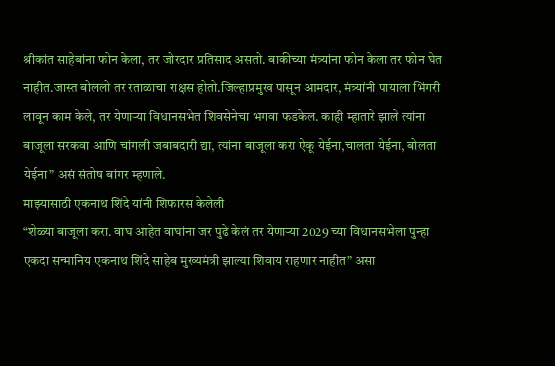श्रीकांत साहेबांना फोन केला, तर जोरदार प्रतिसाद असतो. बाकीच्या मंत्र्यांना फोन केला तर फोन घेत नाहीत.जास्त बोललो तर रताळाचा राक्षस होतो.जिल्हाप्रमुख पासून आमदार, मंत्र्यांनी पायाला भिंगरी लावून काम केले, तर येणाऱ्या विधानसभेत शिवसेनेचा भगवा फडकेल. काही म्हातारे झाले त्यांना बाजूला सरकवा आणि चांगली जबाबदारी द्या, त्यांना बाजूला करा ऐकू येईना,चालता येईना, बोलता येईना” असं संतोष बांगर म्हणाले.
माझ्यासाठी एकनाथ शिंदे यांनी शिफारस केलेली
“शेळ्या बाजूला करा. वाघ आहेत वाघांना जर पुढे केलं तर येणाऱ्या 2029 च्या विधानसभेला पुन्हा एकदा सन्मानिय एकनाथ शिंदे साहेब मुख्यमंत्री झाल्या शिवाय राहणार नाहीत” असा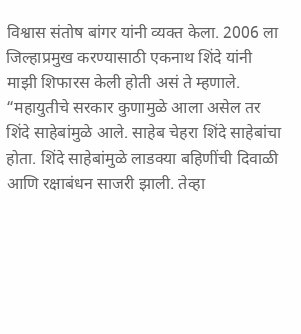विश्वास संतोष बांगर यांनी व्यक्त केला. 2006 ला जिल्हाप्रमुख करण्यासाठी एकनाथ शिंदे यांनी माझी शिफारस केली होती असं ते म्हणाले. “महायुतीचे सरकार कुणामुळे आला असेल तर शिंदे साहेबांमुळे आले. साहेब चेहरा शिंदे साहेबांचा होता. शिंदे साहेबांमुळे लाडक्या बहिणींची दिवाळी आणि रक्षाबंधन साजरी झाली. तेव्हा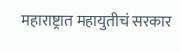महाराष्ट्रात महायुतीचं सरकार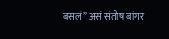बसलं” असं संतोष बांगर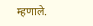म्हणाले.